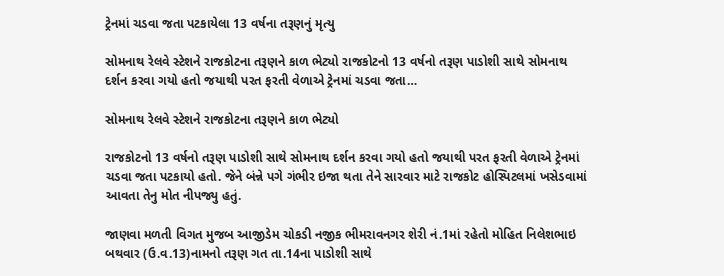ટ્રેનમાં ચડવા જતા પટકાયેલા 13 વર્ષના તરૂણનું મૃત્યુ

સોમનાથ રેલવે સ્ટેશને રાજકોટના તરૂણને કાળ ભેટ્યો રાજકોટનો 13 વર્ષનો તરૂણ પાડોશી સાથે સોમનાથ દર્શન કરવા ગયો હતો જયાથી પરત ફરતી વેળાએ ટ્રેનમાં ચડવા જતા…

સોમનાથ રેલવે સ્ટેશને રાજકોટના તરૂણને કાળ ભેટ્યો

રાજકોટનો 13 વર્ષનો તરૂણ પાડોશી સાથે સોમનાથ દર્શન કરવા ગયો હતો જયાથી પરત ફરતી વેળાએ ટ્રેનમાં ચડવા જતા પટકાયો હતો. જેને બંન્ને પગે ગંભીર ઇજા થતા તેને સારવાર માટે રાજકોટ હોસ્પિટલમાં ખસેડવામાં આવતા તેનુ મોત નીપજ્યુ હતું.

જાણવા મળતી વિગત મુજબ આજીડેમ ચોકડી નજીક ભીમરાવનગર શેરી નં.1માં રહેતો મોહિત નિલેશભાઇ બથવાર (ઉ.વ.13)નામનો તરૂણ ગત તા.14ના પાડોશી સાથે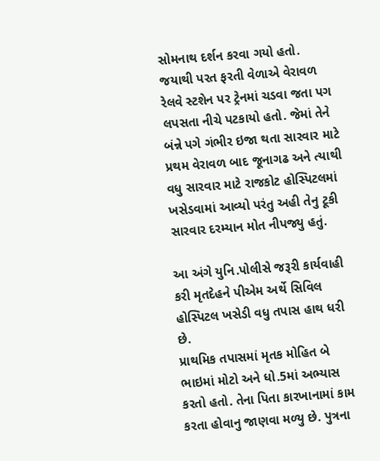સોમનાથ દર્શન કરવા ગયો હતો. જયાથી પરત ફરતી વેળાએ વેરાવળ રેલવે સ્ટશેન પર ટ્રેનમાં ચડવા જતા પગ લપસતા નીચે પટકાયો હતો. જેમાં તેને બંન્ને પગે ગંભીર ઇજા થતા સારવાર માટે પ્રથમ વેરાવળ બાદ જૂનાગઢ અને ત્યાથી વધુ સારવાર માટે રાજકોટ હોસ્પિટલમાં ખસેડવામાં આવ્યો પરંતુ અહી તેનુ ટૂકી સારવાર દરમ્યાન મોત નીપજ્યુ હતું.

આ અંગે યુનિ.પોલીસે જરૂરી કાર્યવાહી કરી મૃતદેહને પીએમ અર્થે સિવિલ હોસ્પિટલ ખસેડી વધુ તપાસ હાથ ધરી છે.
પ્રાથમિક તપાસમાં મૃતક મોહિત બે ભાઇમાં મોટો અને ધો.5માં અભ્યાસ કરતો હતો. તેના પિતા કારખાનામાં કામ કરતા હોવાનુ જાણવા મળ્યુ છે. પુત્રના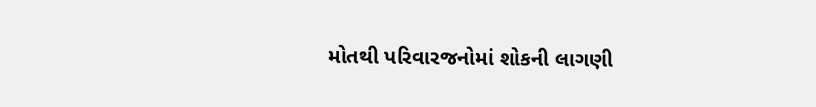મોતથી પરિવારજનોમાં શોકની લાગણી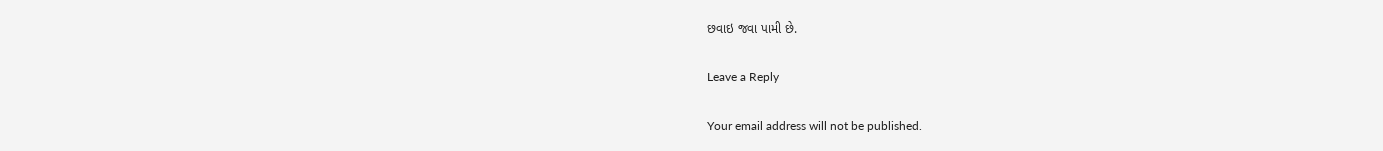છવાઇ જવા પામી છે.

Leave a Reply

Your email address will not be published.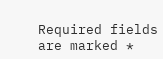Required fields are marked *